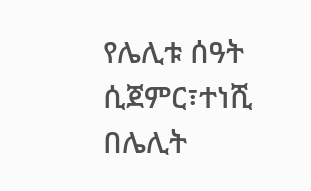የሌሊቱ ሰዓት ሲጀምር፣ተነሺ በሌሊት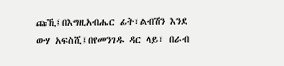ጩኺ፤በእግዚአብሔር ፊት፣ልብሽን እንደ ውሃ አፍስሺ፤በየመንገዱ ዳር ላይ፣ በራብ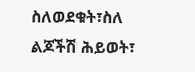ስለወደቁት፣ስለ ልጆችሽ ሕይወት፣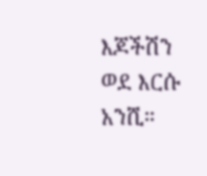እጆችሽን ወደ እርሱ አንሺ።